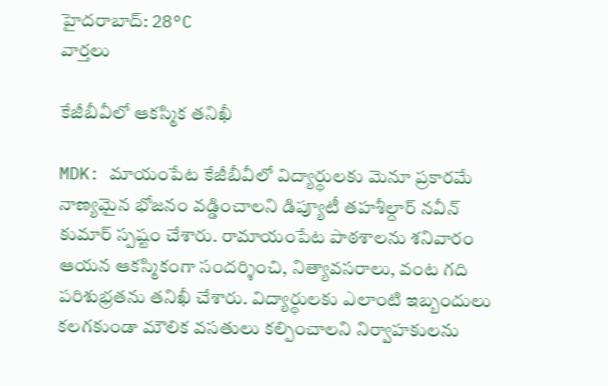హైదరాబాద్: 28°C
వార్తలు

కేజీబీవీలో ఆకస్మిక తనిఖీ

MDK: మాయంపేట కేజీబీవీలో విద్యార్థులకు మెనూ ప్రకారమే నాణ్యమైన భోజనం వడ్డించాలని డిప్యూటీ తహశీల్దార్ నవీన్ కుమార్ స్పష్టం చేశారు. రామాయంపేట పాఠశాలను శనివారం ఆయన ఆకస్మికంగా సందర్శించి, నిత్యావసరాలు, వంట గది పరిశుభ్రతను తనిఖీ చేశారు. విద్యార్థులకు ఎలాంటి ఇబ్బందులు కలగకుండా మౌలిక వసతులు కల్పించాలని నిర్వాహకులను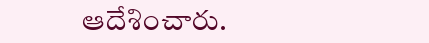ఆదేశించారు.